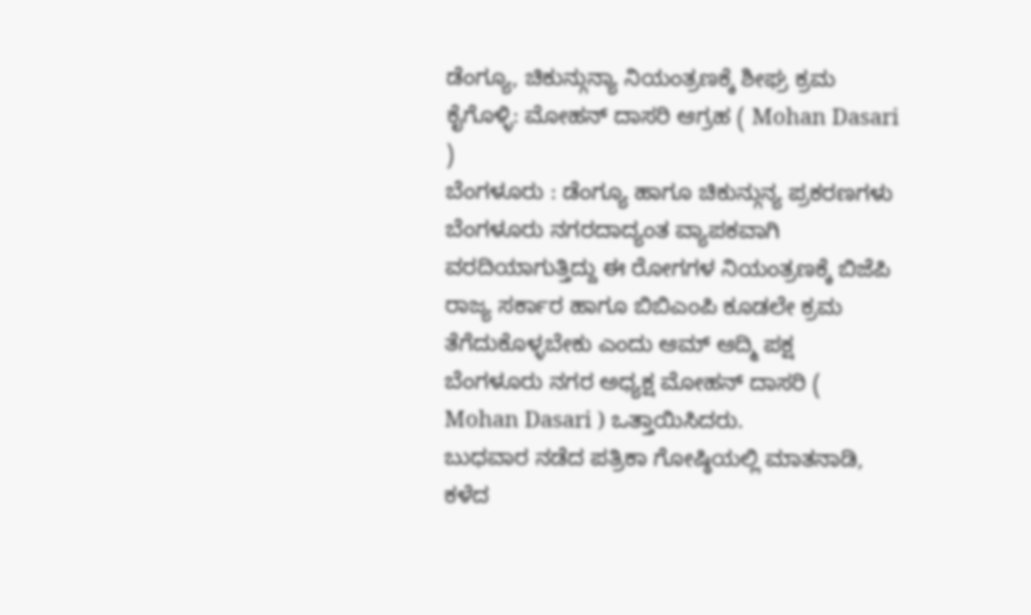ಡೆಂಗ್ಯೂ, ಚಿಕುನ್ಗುನ್ಯಾ ನಿಯಂತ್ರಣಕ್ಕೆ ಶೀಘ್ರ ಕ್ರಮ ಕೈಗೊಳ್ಳಿ: ಮೋಹನ್ ದಾಸರಿ ಆಗ್ರಹ ( Mohan Dasari )
ಬೆಂಗಳೂರು : ಡೆಂಗ್ಯೂ ಹಾಗೂ ಚಿಕುನ್ಗುನ್ಯ ಪ್ರಕರಣಗಳು ಬೆಂಗಳೂರು ನಗರದಾದ್ಯಂತ ವ್ಯಾಪಕವಾಗಿ ವರದಿಯಾಗುತ್ತಿದ್ದು ಈ ರೋಗಗಳ ನಿಯಂತ್ರಣಕ್ಕೆ ಬಿಜೆಪಿ ರಾಜ್ಯ ಸರ್ಕಾರ ಹಾಗೂ ಬಿಬಿಎಂಪಿ ಕೂಡಲೇ ಕ್ರಮ ತೆಗೆದುಕೊಳ್ಳಬೇಕು ಎಂದು ಆಮ್ ಆದ್ಮಿ ಪಕ್ಷ ಬೆಂಗಳೂರು ನಗರ ಅಧ್ಯಕ್ಷ ಮೋಹನ್ ದಾಸರಿ ( Mohan Dasari ) ಒತ್ತಾಯಿಸಿದರು.
ಬುಧವಾರ ನಡೆದ ಪತ್ರಿಕಾ ಗೋಷ್ಠಿಯಲ್ಲಿ ಮಾತನಾಡಿ, ಕಳೆದ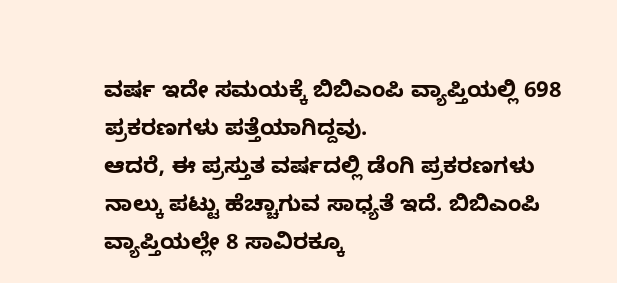ವರ್ಷ ಇದೇ ಸಮಯಕ್ಕೆ ಬಿಬಿಎಂಪಿ ವ್ಯಾಪ್ತಿಯಲ್ಲಿ 698 ಪ್ರಕರಣಗಳು ಪತ್ತೆಯಾಗಿದ್ದವು.
ಆದರೆ, ಈ ಪ್ರಸ್ತುತ ವರ್ಷದಲ್ಲಿ ಡೆಂಗಿ ಪ್ರಕರಣಗಳು ನಾಲ್ಕು ಪಟ್ಟು ಹೆಚ್ಚಾಗುವ ಸಾಧ್ಯತೆ ಇದೆ. ಬಿಬಿಎಂಪಿ ವ್ಯಾಪ್ತಿಯಲ್ಲೇ 8 ಸಾವಿರಕ್ಕೂ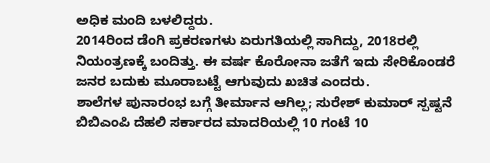ಅಧಿಕ ಮಂದಿ ಬಳಲಿದ್ದರು.
2014ರಿಂದ ಡೆಂಗಿ ಪ್ರಕರಣಗಳು ಏರುಗತಿಯಲ್ಲಿ ಸಾಗಿದ್ದು, 2018ರಲ್ಲಿ ನಿಯಂತ್ರಣಕ್ಕೆ ಬಂದಿತ್ತು. ಈ ವರ್ಷ ಕೊರೋನಾ ಜತೆಗೆ ಇದು ಸೇರಿಕೊಂಡರೆ ಜನರ ಬದುಕು ಮೂರಾಬಟ್ಟೆ ಆಗುವುದು ಖಚಿತ ಎಂದರು.
ಶಾಲೆಗಳ ಪುನಾರಂಭ ಬಗ್ಗೆ ತೀರ್ಮಾನ ಆಗಿಲ್ಲ; ಸುರೇಶ್ ಕುಮಾರ್ ಸ್ಪಷ್ಟನೆ
ಬಿಬಿಎಂಪಿ ದೆಹಲಿ ಸರ್ಕಾರದ ಮಾದರಿಯಲ್ಲಿ 10 ಗಂಟೆ 10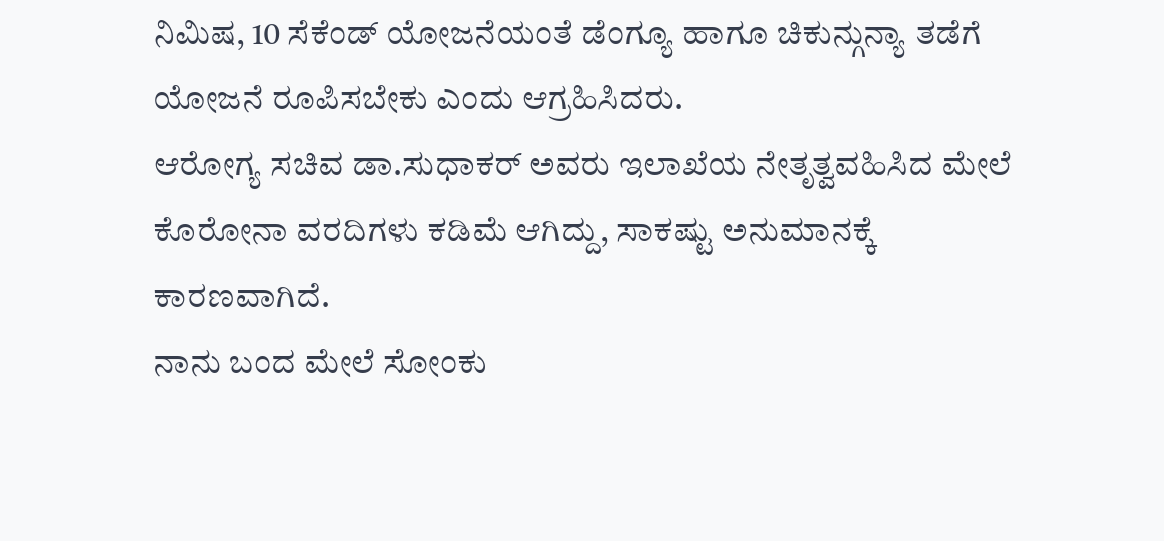ನಿಮಿಷ, 10 ಸೆಕೆಂಡ್ ಯೋಜನೆಯಂತೆ ಡೆಂಗ್ಯೂ ಹಾಗೂ ಚಿಕುನ್ಗುನ್ಯಾ ತಡೆಗೆ ಯೋಜನೆ ರೂಪಿಸಬೇಕು ಎಂದು ಆಗ್ರಹಿಸಿದರು.
ಆರೋಗ್ಯ ಸಚಿವ ಡಾ.ಸುಧಾಕರ್ ಅವರು ಇಲಾಖೆಯ ನೇತೃತ್ವವಹಿಸಿದ ಮೇಲೆ ಕೊರೋನಾ ವರದಿಗಳು ಕಡಿಮೆ ಆಗಿದ್ದು, ಸಾಕಷ್ಟು ಅನುಮಾನಕ್ಕೆ ಕಾರಣವಾಗಿದೆ.
ನಾನು ಬಂದ ಮೇಲೆ ಸೋಂಕು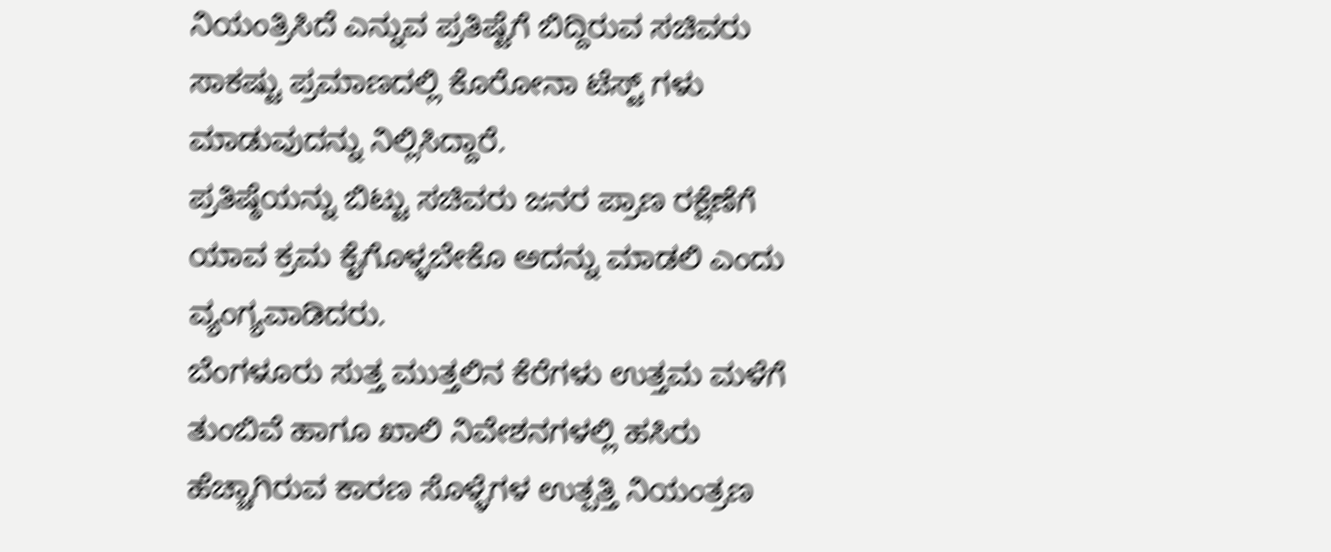ನಿಯಂತ್ರಿಸಿದೆ ಎನ್ನುವ ಪ್ರತಿಷ್ಟೆಗೆ ಬಿದ್ದಿರುವ ಸಚಿವರು ಸಾಕಷ್ಟು ಪ್ರಮಾಣದಲ್ಲಿ ಕೊರೋನಾ ಟೆಸ್ಟ್ ಗಳು ಮಾಡುವುದನ್ನು ನಿಲ್ಲಿಸಿದ್ದಾರೆ.
ಪ್ರತಿಷ್ಠೆಯನ್ನು ಬಿಟ್ಟು ಸಚಿವರು ಜನರ ಪ್ರಾಣ ರಕ್ಷೆಣೆಗೆ ಯಾವ ಕ್ರಮ ಕೈಗೊಳ್ಳಬೇಕೊ ಅದನ್ನು ಮಾಡಲಿ ಎಂದು ವ್ಯಂಗ್ಯವಾಡಿದರು.
ಬೆಂಗಳೂರು ಸುತ್ತ ಮುತ್ತಲಿನ ಕೆರೆಗಳು ಉತ್ತಮ ಮಳೆಗೆ ತುಂಬಿವೆ ಹಾಗೂ ಖಾಲಿ ನಿವೇಶನಗಳಲ್ಲಿ ಹಸಿರು ಹೆಚ್ಚಾಗಿರುವ ಕಾರಣ ಸೊಳ್ಳೆಗಳ ಉತ್ಪತ್ತಿ ನಿಯಂತ್ರಣ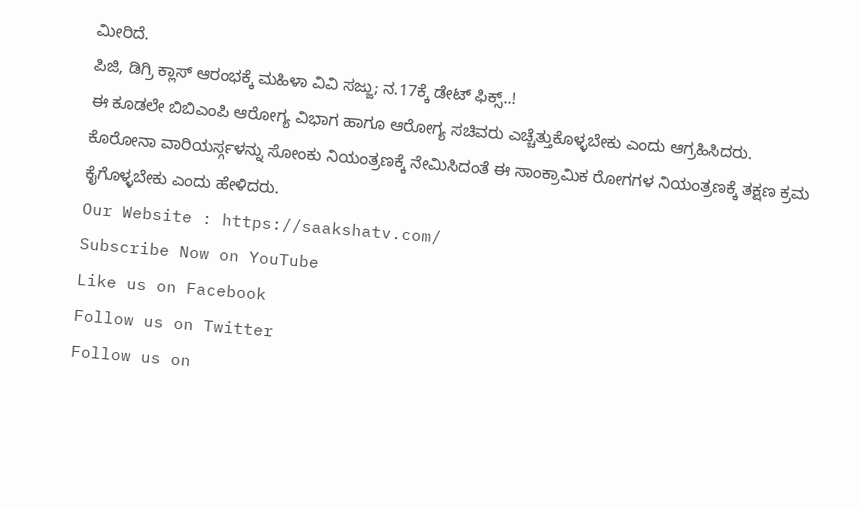ಮೀರಿದೆ.
ಪಿಜಿ, ಡಿಗ್ರಿ ಕ್ಲಾಸ್ ಆರಂಭಕ್ಕೆ ಮಹಿಳಾ ವಿವಿ ಸಜ್ಜು; ನ.17ಕ್ಕೆ ಡೇಟ್ ಫಿಕ್ಸ್..!
ಈ ಕೂಡಲೇ ಬಿಬಿಎಂಪಿ ಆರೋಗ್ಯ ವಿಭಾಗ ಹಾಗೂ ಆರೋಗ್ಯ ಸಚಿವರು ಎಚ್ಚೆತ್ತುಕೊಳ್ಳಬೇಕು ಎಂದು ಆಗ್ರಹಿಸಿದರು.
ಕೊರೋನಾ ವಾರಿಯರ್ಸ್ಗಳನ್ನು ಸೋಂಕು ನಿಯಂತ್ರಣಕ್ಕೆ ನೇಮಿಸಿದಂತೆ ಈ ಸಾಂಕ್ರಾಮಿಕ ರೋಗಗಳ ನಿಯಂತ್ರಣಕ್ಕೆ ತಕ್ಷಣ ಕ್ರಮ ಕೈಗೊಳ್ಳಬೇಕು ಎಂದು ಹೇಳಿದರು.
Our Website : https://saakshatv.com/
Subscribe Now on YouTube
Like us on Facebook
Follow us on Twitter
Follow us on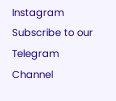Instagram
Subscribe to our Telegram Channel